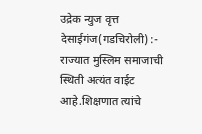उद्रेक न्युज वृत्त
देसाईगंज(गडचिरोली) :- राज्यात मुस्लिम समाजाची स्थिती अत्यंत वाईट आहे.शिक्षणात त्यांचे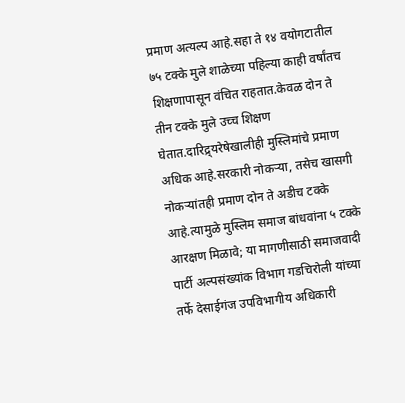प्रमाण अत्यल्प आहे.सहा ते १४ वयोगटातील ७५ टक्के मुले शाळेच्या पहिल्या काही वर्षांतच शिक्षणापासून वंचित राहतात.केवळ दोन ते तीन टक्के मुले उच्च शिक्षण घेतात.दारिद्र्यरेषेखालीही मुस्लिमांचे प्रमाण अधिक आहे.सरकारी नोकऱ्या, तसेच खासगी नोकऱ्यांतही प्रमाण दोन ते अडीच टक्के आहे.त्यामुळे मुस्लिम समाज बांधवांना ५ टक्के आरक्षण मिळावे; या मागणीसाठी समाजवादी पार्टी अल्पसंख्यांक विभाग गडचिरोली यांच्या तर्फे देसाईगंज उपविभागीय अधिकारी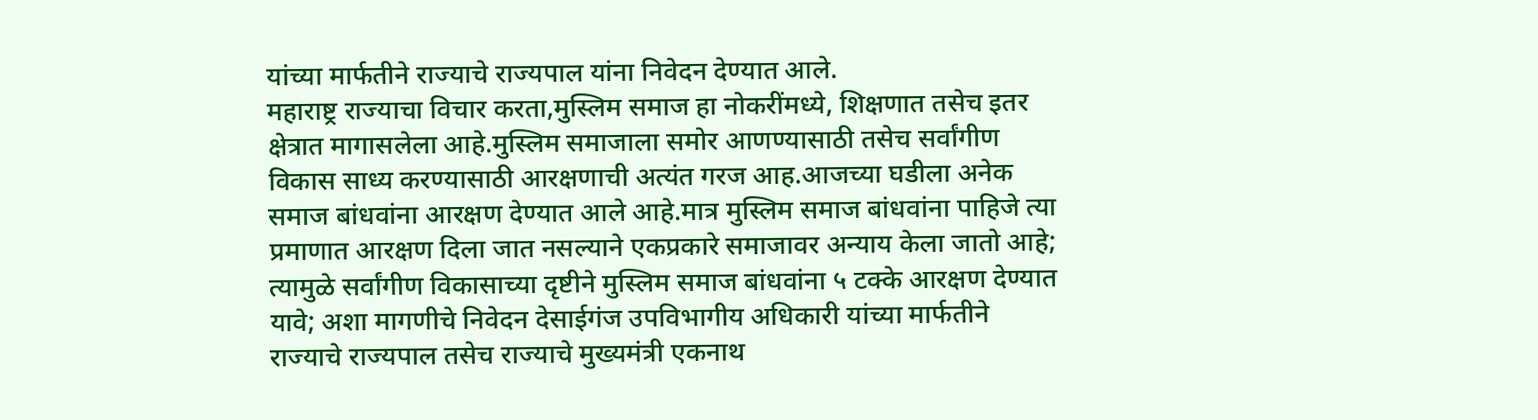यांच्या मार्फतीने राज्याचे राज्यपाल यांना निवेदन देण्यात आले.
महाराष्ट्र राज्याचा विचार करता,मुस्लिम समाज हा नोकरींमध्ये, शिक्षणात तसेच इतर क्षेत्रात मागासलेला आहे.मुस्लिम समाजाला समोर आणण्यासाठी तसेच सर्वांगीण विकास साध्य करण्यासाठी आरक्षणाची अत्यंत गरज आह.आजच्या घडीला अनेक समाज बांधवांना आरक्षण देण्यात आले आहे.मात्र मुस्लिम समाज बांधवांना पाहिजे त्या प्रमाणात आरक्षण दिला जात नसल्याने एकप्रकारे समाजावर अन्याय केला जातो आहे; त्यामुळे सर्वांगीण विकासाच्या दृष्टीने मुस्लिम समाज बांधवांना ५ टक्के आरक्षण देण्यात यावे; अशा मागणीचे निवेदन देसाईगंज उपविभागीय अधिकारी यांच्या मार्फतीने राज्याचे राज्यपाल तसेच राज्याचे मुख्यमंत्री एकनाथ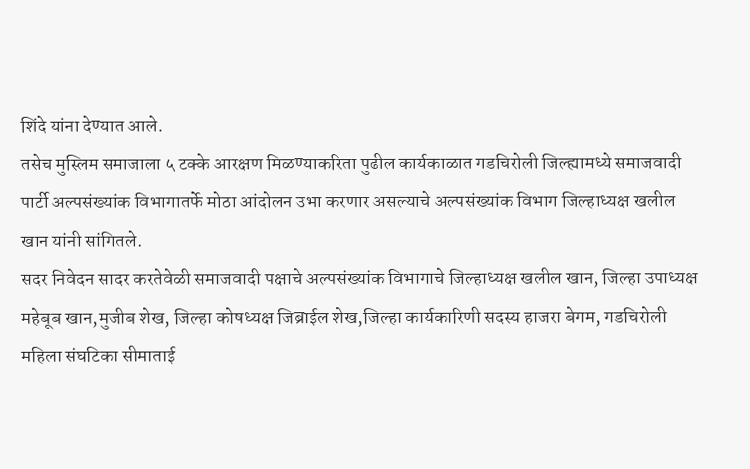शिंदे यांना देण्यात आले.
तसेच मुस्लिम समाजाला ५ टक्के आरक्षण मिळण्याकरिता पुढील कार्यकाळात गडचिरोली जिल्ह्यामध्ये समाजवादी पार्टी अल्पसंख्यांक विभागातर्फे मोठा आंदोलन उभा करणार असल्याचे अल्पसंख्यांक विभाग जिल्हाध्यक्ष खलील खान यांनी सांगितले.
सदर निवेदन सादर करतेवेळी समाजवादी पक्षाचे अल्पसंख्यांक विभागाचे जिल्हाध्यक्ष खलील खान, जिल्हा उपाध्यक्ष महेबूब खान,मुजीब शेख, जिल्हा कोषध्यक्ष जिब्राईल शेख,जिल्हा कार्यकारिणी सदस्य हाजरा बेगम, गडचिरोली महिला संघटिका सीमाताई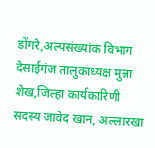डोंगरे,अल्पसंख्यांक विभाग देसाईगंज तालुकाध्यक्ष मुन्ना शेख,जिल्हा कार्यकारिणी सदस्य जावेद खान, अल्लारखा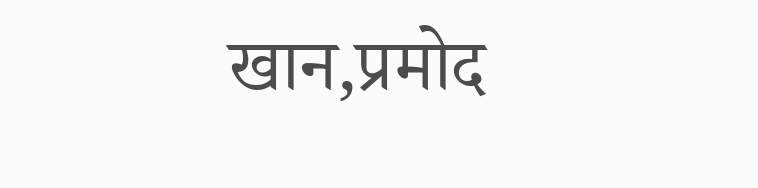खान,प्रमोद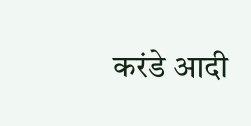करंडे आदी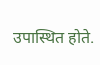उपास्थित होते.